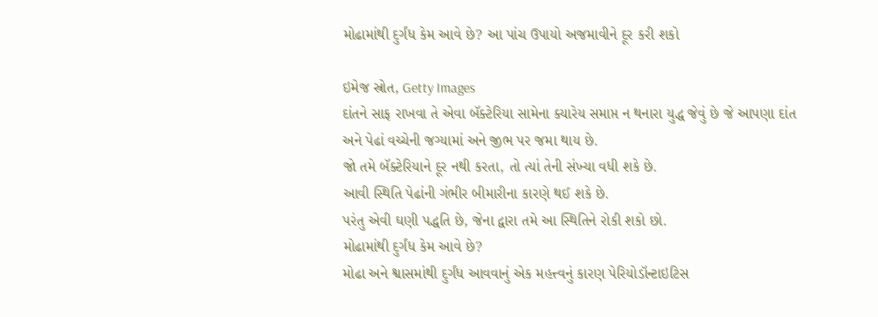મોઢામાંથી દુર્ગંધ કેમ આવે છે? આ પાંચ ઉપાયો અજમાવીને દૂર કરી શકો

ઇમેજ સ્રોત, Getty Images
દાંતને સાફ રાખવા તે એવા બૅક્ટેરિયા સામેના ક્યારેય સમાપ્ત ન થનારા યુદ્ધ જેવું છે જે આપણા દાંત અને પેઢાં વચ્ચેની જગ્યામાં અને જીભ પર જમા થાય છે.
જો તમે બૅક્ટેરિયાને દૂર નથી કરતા, તો ત્યાં તેની સંખ્યા વધી શકે છે.
આવી સ્થિતિ પેઢાંની ગંભીર બીમારીના કારણે થઈ શકે છે.
પરંતુ એવી ઘણી પદ્ધતિ છે, જેના દ્વારા તમે આ સ્થિતિને રોકી શકો છો.
મોઢામાંથી દુર્ગંધ કેમ આવે છે?
મોઢા અને શ્વાસમાંથી દુર્ગંધ આવવાનું એક મહત્ત્વનું કારણ પેરિયોડૉન્ટાઇટિસ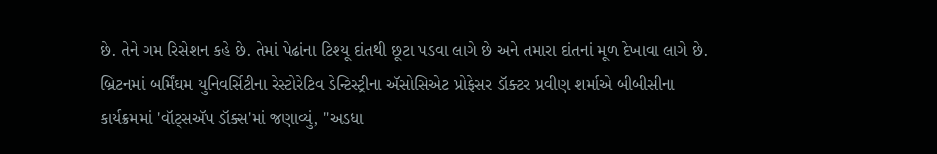છે. તેને ગમ રિસેશન કહે છે. તેમાં પેઢાંના ટિશ્યૂ દાંતથી છૂટા પડવા લાગે છે અને તમારા દાંતનાં મૂળ દેખાવા લાગે છે.
બ્રિટનમાં બર્મિંઘમ યુનિવર્સિટીના રેસ્ટોરેટિવ ડેન્ટિસ્ટ્રીના ઍસોસિએટ પ્રોફેસર ડૉક્ટર પ્રવીણ શર્માએ બીબીસીના કાર્યક્રમમાં 'વૉટ્સઍપ ડૉક્સ'માં જણાવ્યું, "અડધા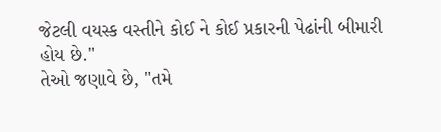જેટલી વયસ્ક વસ્તીને કોઈ ને કોઈ પ્રકારની પેઢાંની બીમારી હોય છે."
તેઓ જણાવે છે, "તમે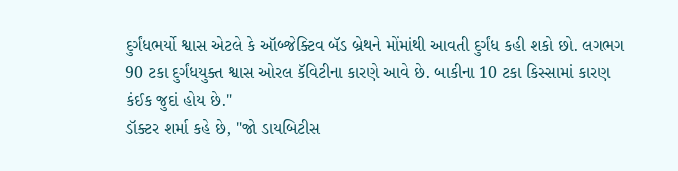દુર્ગંધભર્યો શ્વાસ એટલે કે ઑબ્જેક્ટિવ બૅડ બ્રેથને મોંમાંથી આવતી દુર્ગંધ કહી શકો છો. લગભગ 90 ટકા દુર્ગંધયુક્ત શ્વાસ ઓરલ કૅવિટીના કારણે આવે છે. બાકીના 10 ટકા કિસ્સામાં કારણ કંઈક જુદાં હોય છે."
ડૉક્ટર શર્મા કહે છે, "જો ડાયબિટીસ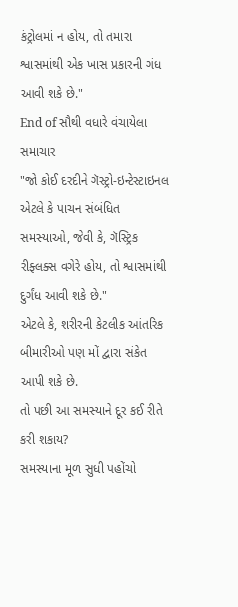કંટ્રોલમાં ન હોય, તો તમારા શ્વાસમાંથી એક ખાસ પ્રકારની ગંધ આવી શકે છે."
End of સૌથી વધારે વંચાયેલા સમાચાર
"જો કોઈ દરદીને ગૅસ્ટ્રો-ઇન્ટેસ્ટાઇનલ એટલે કે પાચન સંબંધિત સમસ્યાઓ, જેવી કે, ગૅસ્ટ્રિક રીફ્લક્સ વગેરે હોય, તો શ્વાસમાંથી દુર્ગંધ આવી શકે છે."
એટલે કે, શરીરની કેટલીક આંતરિક બીમારીઓ પણ મોં દ્વારા સંકેત આપી શકે છે.
તો પછી આ સમસ્યાને દૂર કઈ રીતે કરી શકાય?
સમસ્યાના મૂળ સુધી પહોંચો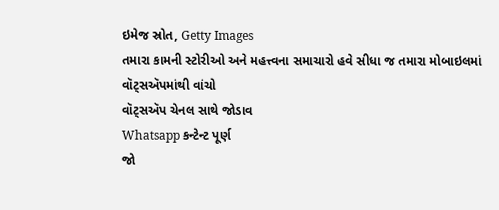ઇમેજ સ્રોત, Getty Images
તમારા કામની સ્ટોરીઓ અને મહત્ત્વના સમાચારો હવે સીધા જ તમારા મોબાઇલમાં વૉટ્સઍપમાંથી વાંચો
વૉટ્સઍપ ચેનલ સાથે જોડાવ
Whatsapp કન્ટેન્ટ પૂર્ણ
જો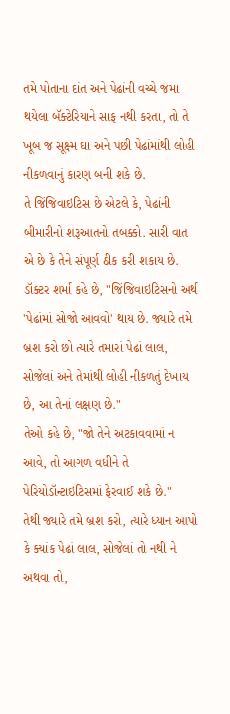તમે પોતાના દાંત અને પેઢાંની વચ્ચે જમા થયેલા બૅક્ટેરિયાને સાફ નથી કરતા, તો તે ખૂબ જ સૂક્ષ્મ ઘા અને પછી પેઢાંમાંથી લોહી નીકળવાનું કારણ બની શકે છે.
તે જિંજિવાઇટિસ છે એટલે કે, પેઢાંની બીમારીનો શરૂઆતનો તબક્કો. સારી વાત એ છે કે તેને સંપૂર્ણ ઠીક કરી શકાય છે.
ડૉક્ટર શર્મા કહે છે, "જિંજિવાઇટિસનો અર્થ 'પેઢાંમાં સોજો આવવો' થાય છે. જ્યારે તમે બ્રશ કરો છો ત્યારે તમારાં પેઢાં લાલ, સોજેલાં અને તેમાંથી લોહી નીકળતું દેખાય છે, આ તેનાં લક્ષણ છે."
તેઓ કહે છે, "જો તેને અટકાવવામાં ન આવે, તો આગળ વધીને તે પેરિયોડૉન્ટાઇટિસમાં ફેરવાઈ શકે છે."
તેથી જ્યારે તમે બ્રશ કરો, ત્યારે ધ્યાન આપો કે ક્યાંક પેઢાં લાલ, સોજેલાં તો નથી ને અથવા તો,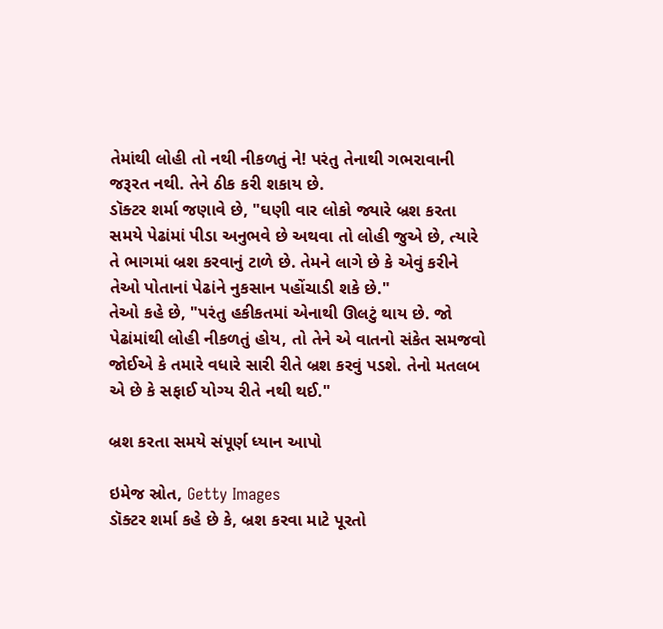તેમાંથી લોહી તો નથી નીકળતું ને! પરંતુ તેનાથી ગભરાવાની જરૂરત નથી. તેને ઠીક કરી શકાય છે.
ડૉક્ટર શર્મા જણાવે છે, "ઘણી વાર લોકો જ્યારે બ્રશ કરતા સમયે પેઢાંમાં પીડા અનુભવે છે અથવા તો લોહી જુએ છે, ત્યારે તે ભાગમાં બ્રશ કરવાનું ટાળે છે. તેમને લાગે છે કે એવું કરીને તેઓ પોતાનાં પેઢાંને નુકસાન પહોંચાડી શકે છે."
તેઓ કહે છે, "પરંતુ હકીકતમાં એનાથી ઊલટું થાય છે. જો પેઢાંમાંથી લોહી નીકળતું હોય, તો તેને એ વાતનો સંકેત સમજવો જોઈએ કે તમારે વધારે સારી રીતે બ્રશ કરવું પડશે. તેનો મતલબ એ છે કે સફાઈ યોગ્ય રીતે નથી થઈ."

બ્રશ કરતા સમયે સંપૂર્ણ ધ્યાન આપો

ઇમેજ સ્રોત, Getty Images
ડૉક્ટર શર્મા કહે છે કે, બ્રશ કરવા માટે પૂરતો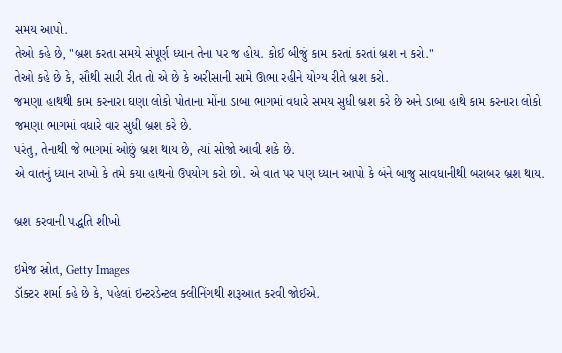સમય આપો.
તેઓ કહે છે, "બ્રશ કરતા સમયે સંપૂર્ણ ધ્યાન તેના પર જ હોય. કોઈ બીજું કામ કરતાં કરતાં બ્રશ ન કરો."
તેઓ કહે છે કે, સૌથી સારી રીત તો એ છે કે અરીસાની સામે ઊભા રહીને યોગ્ય રીતે બ્રશ કરો.
જમણા હાથથી કામ કરનારા ઘણા લોકો પોતાના મોંના ડાબા ભાગમાં વધારે સમય સુધી બ્રશ કરે છે અને ડાબા હાથે કામ કરનારા લોકો જમણા ભાગમાં વધારે વાર સુધી બ્રશ કરે છે.
પરંતુ, તેનાથી જે ભાગમાં ઓછું બ્રશ થાય છે, ત્યાં સોજો આવી શકે છે.
એ વાતનું ધ્યાન રાખો કે તમે કયા હાથનો ઉપયોગ કરો છો. એ વાત પર પણ ધ્યાન આપો કે બંને બાજુ સાવધાનીથી બરાબર બ્રશ થાય.

બ્રશ કરવાની પદ્ધતિ શીખો

ઇમેજ સ્રોત, Getty Images
ડૉક્ટર શર્મા કહે છે કે, પહેલાં ઇન્ટરડેન્ટલ ક્લીનિંગથી શરૂઆત કરવી જોઈએ.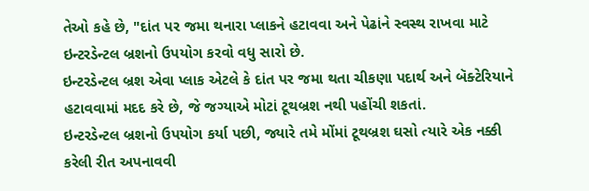તેઓ કહે છે, "દાંત પર જમા થનારા પ્લાકને હટાવવા અને પેઢાંને સ્વસ્થ રાખવા માટે ઇન્ટરડેન્ટલ બ્રશનો ઉપયોગ કરવો વધુ સારો છે.
ઇન્ટરડેન્ટલ બ્રશ એવા પ્લાક એટલે કે દાંત પર જમા થતા ચીકણા પદાર્થ અને બૅક્ટેરિયાને હટાવવામાં મદદ કરે છે, જે જગ્યાએ મોટાં ટૂથબ્રશ નથી પહોંચી શકતાં.
ઇન્ટરડેન્ટલ બ્રશનો ઉપયોગ કર્યા પછી, જ્યારે તમે મોંમાં ટૂથબ્રશ ઘસો ત્યારે એક નક્કી કરેલી રીત અપનાવવી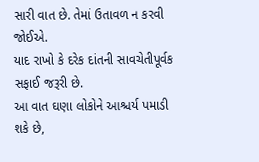સારી વાત છે. તેમાં ઉતાવળ ન કરવી જોઈએ.
યાદ રાખો કે દરેક દાંતની સાવચેતીપૂર્વક સફાઈ જરૂરી છે.
આ વાત ઘણા લોકોને આશ્ચર્ય પમાડી શકે છે,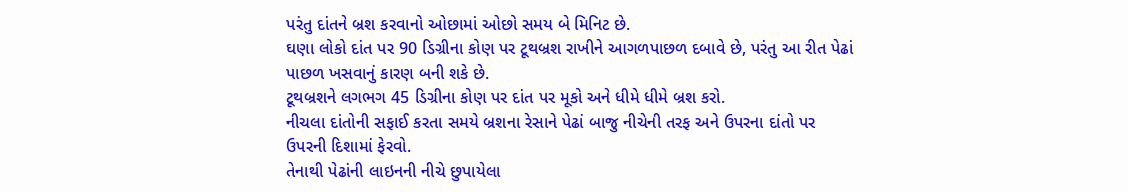પરંતુ દાંતને બ્રશ કરવાનો ઓછામાં ઓછો સમય બે મિનિટ છે.
ઘણા લોકો દાંત પર 90 ડિગ્રીના કોણ પર ટૂથબ્રશ રાખીને આગળપાછળ દબાવે છે, પરંતુ આ રીત પેઢાં પાછળ ખસવાનું કારણ બની શકે છે.
ટૂથબ્રશને લગભગ 45 ડિગ્રીના કોણ પર દાંત પર મૂકો અને ધીમે ધીમે બ્રશ કરો.
નીચલા દાંતોની સફાઈ કરતા સમયે બ્રશના રેસાને પેઢાં બાજુ નીચેની તરફ અને ઉપરના દાંતો પર ઉપરની દિશામાં ફેરવો.
તેનાથી પેઢાંની લાઇનની નીચે છુપાયેલા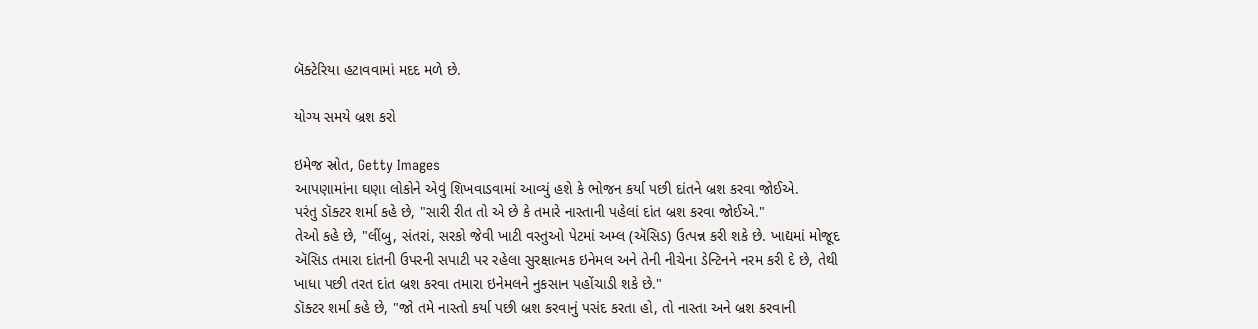બૅક્ટેરિયા હટાવવામાં મદદ મળે છે.

યોગ્ય સમયે બ્રશ કરો

ઇમેજ સ્રોત, Getty Images
આપણામાંના ઘણા લોકોને એવું શિખવાડવામાં આવ્યું હશે કે ભોજન કર્યા પછી દાંતને બ્રશ કરવા જોઈએ.
પરંતુ ડૉક્ટર શર્મા કહે છે, "સારી રીત તો એ છે કે તમારે નાસ્તાની પહેલાં દાંત બ્રશ કરવા જોઈએ."
તેઓ કહે છે, "લીંબુ, સંતરાં, સરકો જેવી ખાટી વસ્તુઓ પેટમાં અમ્લ (ઍસિડ) ઉત્પન્ન કરી શકે છે. ખાદ્યમાં મોજૂદ ઍસિડ તમારા દાંતની ઉપરની સપાટી પર રહેલા સુરક્ષાત્મક ઇનેમલ અને તેની નીચેના ડેન્ટિનને નરમ કરી દે છે, તેથી ખાધા પછી તરત દાંત બ્રશ કરવા તમારા ઇનેમલને નુકસાન પહોંચાડી શકે છે."
ડૉક્ટર શર્મા કહે છે, "જો તમે નાસ્તો કર્યા પછી બ્રશ કરવાનું પસંદ કરતા હો, તો નાસ્તા અને બ્રશ કરવાની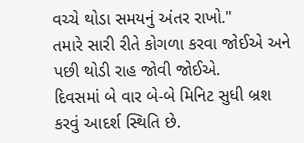વચ્ચે થોડા સમયનું અંતર રાખો."
તમારે સારી રીતે કોગળા કરવા જોઈએ અને પછી થોડી રાહ જોવી જોઈએ.
દિવસમાં બે વાર બે-બે મિનિટ સુધી બ્રશ કરવું આદર્શ સ્થિતિ છે.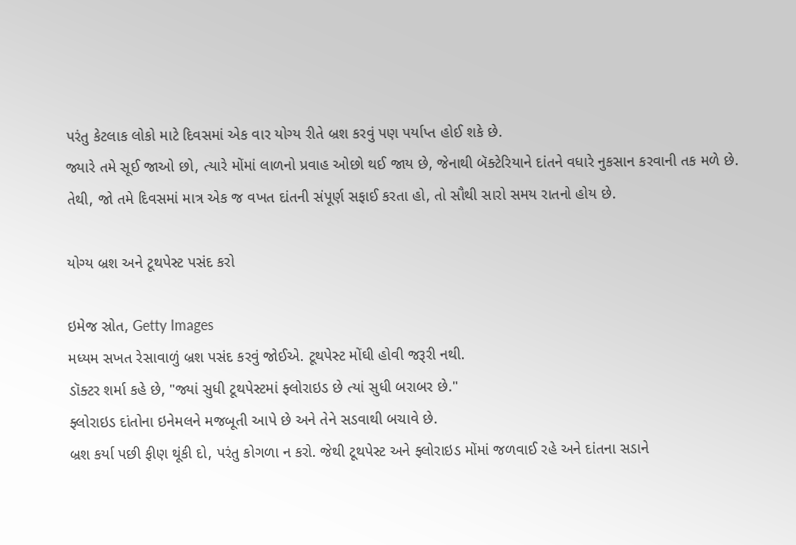પરંતુ કેટલાક લોકો માટે દિવસમાં એક વાર યોગ્ય રીતે બ્રશ કરવું પણ પર્યાપ્ત હોઈ શકે છે.
જ્યારે તમે સૂઈ જાઓ છો, ત્યારે મોંમાં લાળનો પ્રવાહ ઓછો થઈ જાય છે, જેનાથી બૅક્ટેરિયાને દાંતને વધારે નુકસાન કરવાની તક મળે છે.
તેથી, જો તમે દિવસમાં માત્ર એક જ વખત દાંતની સંપૂર્ણ સફાઈ કરતા હો, તો સૌથી સારો સમય રાતનો હોય છે.

યોગ્ય બ્રશ અને ટૂથપેસ્ટ પસંદ કરો

ઇમેજ સ્રોત, Getty Images
મધ્યમ સખત રેસાવાળું બ્રશ પસંદ કરવું જોઈએ. ટૂથપેસ્ટ મોંઘી હોવી જરૂરી નથી.
ડૉક્ટર શર્મા કહે છે, "જ્યાં સુધી ટૂથપેસ્ટમાં ફ્લોરાઇડ છે ત્યાં સુધી બરાબર છે."
ફ્લોરાઇડ દાંતોના ઇનેમલને મજબૂતી આપે છે અને તેને સડવાથી બચાવે છે.
બ્રશ કર્યા પછી ફીણ થૂંકી દો, પરંતુ કોગળા ન કરો. જેથી ટૂથપેસ્ટ અને ફ્લોરાઇડ મોંમાં જળવાઈ રહે અને દાંતના સડાને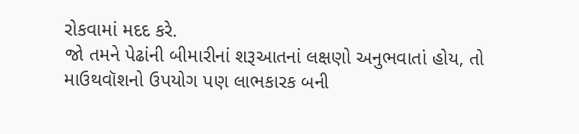રોકવામાં મદદ કરે.
જો તમને પેઢાંની બીમારીનાં શરૂઆતનાં લક્ષણો અનુભવાતાં હોય, તો માઉથવૉશનો ઉપયોગ પણ લાભકારક બની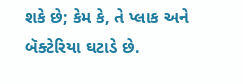શકે છે; કેમ કે, તે પ્લાક અને બૅક્ટેરિયા ઘટાડે છે.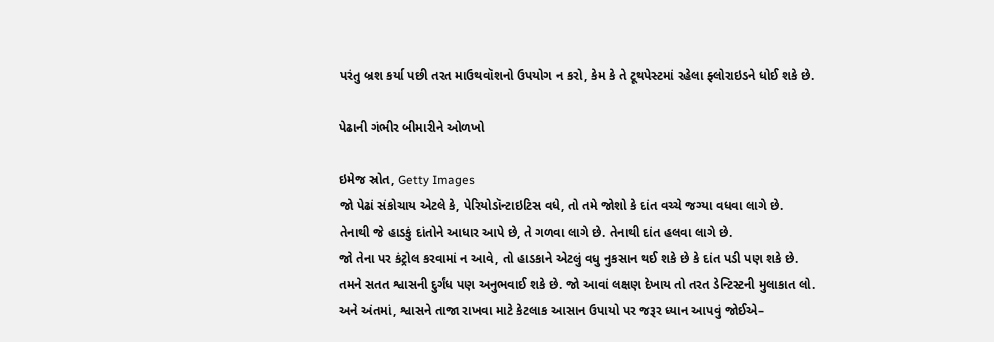પરંતુ બ્રશ કર્યા પછી તરત માઉથવૉશનો ઉપયોગ ન કરો, કેમ કે તે ટૂથપેસ્ટમાં રહેલા ફ્લોરાઇડને ધોઈ શકે છે.

પેઢાની ગંભીર બીમારીને ઓળખો

ઇમેજ સ્રોત, Getty Images
જો પેઢાં સંકોચાય એટલે કે, પેરિયોડૉન્ટાઇટિસ વધે, તો તમે જોશો કે દાંત વચ્ચે જગ્યા વધવા લાગે છે.
તેનાથી જે હાડકું દાંતોને આધાર આપે છે, તે ગળવા લાગે છે. તેનાથી દાંત હલવા લાગે છે.
જો તેના પર કંટ્રોલ કરવામાં ન આવે, તો હાડકાને એટલું વધુ નુકસાન થઈ શકે છે કે દાંત પડી પણ શકે છે.
તમને સતત શ્વાસની દુર્ગંધ પણ અનુભવાઈ શકે છે. જો આવાં લક્ષણ દેખાય તો તરત ડેન્ટિસ્ટની મુલાકાત લો.
અને અંતમાં, શ્વાસને તાજા રાખવા માટે કેટલાક આસાન ઉપાયો પર જરૂર ધ્યાન આપવું જોઈએ–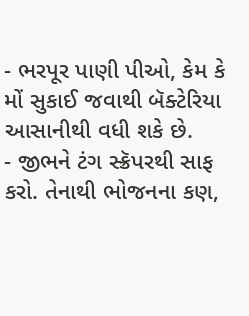- ભરપૂર પાણી પીઓ, કેમ કે મોં સુકાઈ જવાથી બૅક્ટેરિયા આસાનીથી વધી શકે છે.
- જીભને ટંગ સ્ક્રૅપરથી સાફ કરો. તેનાથી ભોજનના કણ,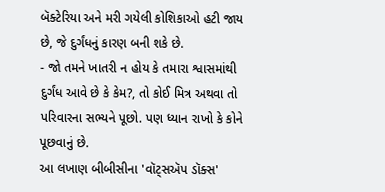બૅક્ટેરિયા અને મરી ગયેલી કોશિકાઓ હટી જાય છે, જે દુર્ગંધનું કારણ બની શકે છે.
- જો તમને ખાતરી ન હોય કે તમારા શ્વાસમાંથી દુર્ગંધ આવે છે કે કેમ?, તો કોઈ મિત્ર અથવા તો પરિવારના સભ્યને પૂછો. પણ ધ્યાન રાખો કે કોને પૂછવાનું છે.
આ લખાણ બીબીસીના 'વૉટ્સઍપ ડૉક્સ'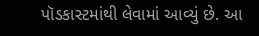પૉડકાસ્ટમાંથી લેવામાં આવ્યું છે. આ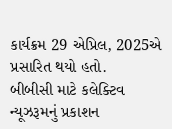કાર્યક્રમ 29 એપ્રિલ, 2025એ પ્રસારિત થયો હતો.
બીબીસી માટે કલેક્ટિવ ન્યૂઝરૂમનું પ્રકાશન